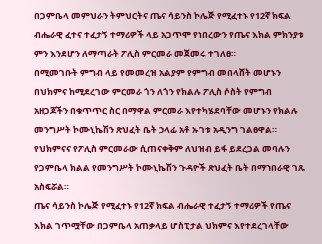በጋምቤላ መምህራን ትምህርትና ጤና ሳይንስ ኮሌጅ የሚፈተኑ የ12ኛ ክፍል ብሔራዊ ፈተና ተፈታኝ ተማሪዎች ላይ አጋጥሞ የነበረውን የጤና እክል ምክንያቱ ምን እንደሆን ለማጣራት ፖሊስ ምርመራ መጀመሩ ተገለፀ።
በሚመገቡት ምግብ ላይ የመመረዝ አልያም የምግብ መበላሸት መሆኑን በህክምና ከሚደረገው ምርመራ ጎን ለጎን የክልሉ ፖሊስ ሶስት የምግብ አዘጋጆችን በቁጥጥር ስር በማዋል ምርመራ እየተካሄደባቸው መሆኑን የክልሉ መንግሥት ኮሙኒኬሽን ጽህፈት ቤት ኃላፊ አቶ ኡገቱ አዲንግ ገልፀዋል።
የህክምናና የፖሊስ ምርመራው ሲጠናቀቅም ለህዝብ ይፋ ይደረጋል መባሉን የጋምቤላ ክልል የመንግሥት ኮሙኒኬሽን ጉዳዮች ጽህፈት ቤት በማኀበራዊ ገጹ አስፍሯል።
ጤና ሳይንስ ኮሌጅ የሚፈተኑ የ12ኛ ክፍል ብሔራዊ ተፈታኝ ተማሪዎች የጤና እክል ገጥሟቸው በጋምቤላ አጠቃላይ ሆስፒታል ህክምና እየተደረገላቸው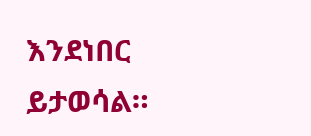እንደነበር ይታወሳል።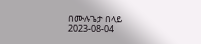በሙሉጌታ በላይ
2023-08-04